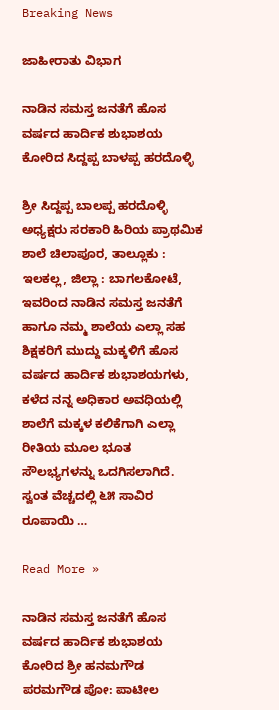Breaking News

ಜಾಹೀರಾತು ವಿಭಾಗ

ನಾಡಿನ ಸಮಸ್ತ ಜನತೆಗೆ ಹೊಸ ವರ್ಷದ ಹಾರ್ದಿಕ ಶುಭಾಶಯ ಕೋರಿದ ಸಿದ್ದಪ್ಪ ಬಾಳಪ್ಪ ಹರದೊಳ್ಳಿ

ಶ್ರೀ ಸಿದ್ದಪ್ಪ ಬಾಲಪ್ಪ ಹರದೊಳ್ಳಿ ಅಧ್ಯಕ್ಷರು ಸರಕಾರಿ ಹಿರಿಯ ಪ್ರಾಥಮಿಕ ಶಾಲೆ ಚಿಲಾಪೂರ, ತಾಲ್ಲೂಕು : ಇಲಕಲ್ಲ, ಜಿಲ್ಲಾ : ಬಾಗಲಕೋಟೆ, ಇವರಿಂದ ನಾಡಿನ ಸಮಸ್ತ ಜನತೆಗೆ ಹಾಗೂ ನಮ್ಮ ಶಾಲೆಯ ಎಲ್ಲಾ ಸಹ ಶಿಕ್ಷಕರಿಗೆ ಮುದ್ದು ಮಕ್ಕಳಿಗೆ ಹೊಸ ವರ್ಷದ ಹಾರ್ದಿಕ ಶುಭಾಶಯಗಳು, ಕಳೆದ ನನ್ನ ಅಧಿಕಾರ ಅವಧಿಯಲ್ಲಿ ಶಾಲೆಗೆ ಮಕ್ಕಳ ಕಲಿಕೆಗಾಗಿ ಎಲ್ಲಾ ರೀತಿಯ ಮೂಲ ಭೂತ ಸೌಲಭ್ಯಗಳನ್ನು ಒದಗಿಸಲಾಗಿದೆ. ಸ್ವಂತ ವೆಚ್ಚದಲ್ಲಿ ೬೫ ಸಾವಿರ ರೂಪಾಯಿ …

Read More »

ನಾಡಿನ‌ ಸಮಸ್ತ ಜನತೆಗೆ ಹೊಸ ವರ್ಷದ ಹಾರ್ದಿಕ ಶುಭಾಶಯ ಕೋರಿದ ಶ್ರೀ ಹನಮಗೌಡ ಪರಮಗೌಡ ಪೋ: ಪಾಟೀಲ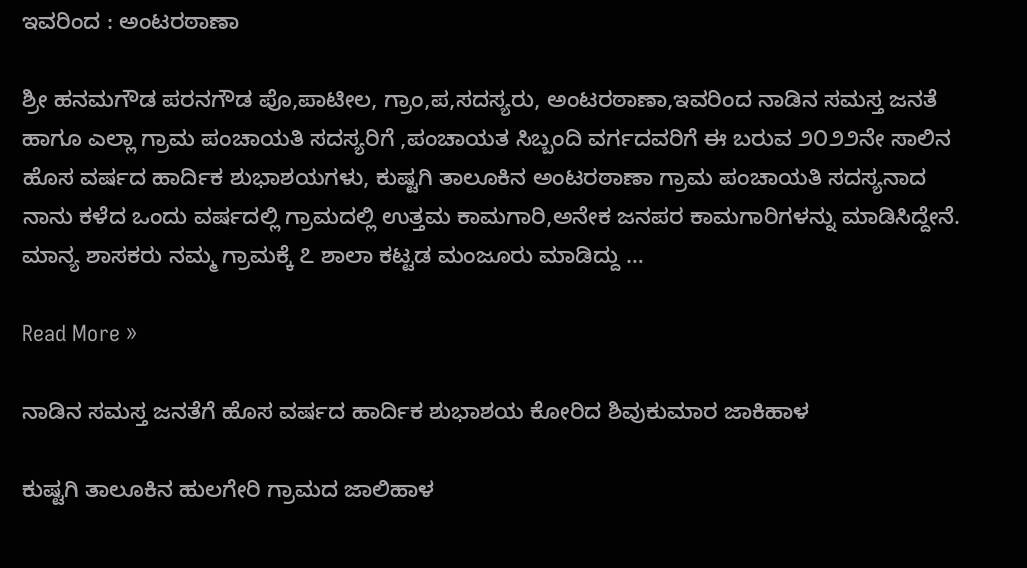ಇವರಿಂದ : ಅಂಟರಠಾಣಾ

ಶ್ರೀ ಹನಮಗೌಡ ಪರನಗೌಡ ಪೊ,ಪಾಟೀಲ, ಗ್ರಾಂ,ಪ,ಸದಸ್ಯರು, ಅಂಟರಠಾಣಾ,ಇವರಿಂದ ನಾಡಿನ ಸಮಸ್ತ ಜನತೆ ಹಾಗೂ ಎಲ್ಲಾ ಗ್ರಾಮ ಪಂಚಾಯತಿ ಸದಸ್ಯರಿಗೆ ,ಪಂಚಾಯತ ಸಿಬ್ಬಂದಿ ವರ್ಗದವರಿಗೆ ಈ ಬರುವ ೨೦೨೨ನೇ ಸಾಲಿನ ಹೊಸ ವರ್ಷದ ಹಾರ್ದಿಕ ಶುಭಾಶಯಗಳು, ಕುಷ್ಟಗಿ ತಾಲೂಕಿನ ಅಂಟರಠಾಣಾ ಗ್ರಾಮ ಪಂಚಾಯತಿ ಸದಸ್ಯನಾದ ನಾನು ಕಳೆದ ಒಂದು ವರ್ಷದಲ್ಲಿ ಗ್ರಾಮದಲ್ಲಿ ಉತ್ತಮ ಕಾಮಗಾರಿ,ಅನೇಕ ಜನಪರ ಕಾಮಗಾರಿಗಳನ್ನು ಮಾಡಿಸಿದ್ದೇನೆ. ಮಾನ್ಯ ಶಾಸಕರು ನಮ್ಮ ಗ್ರಾಮಕ್ಕೆ ೭ ಶಾಲಾ ಕಟ್ಟಡ ಮಂಜೂರು ಮಾಡಿದ್ದು …

Read More »

ನಾಡಿನ ಸಮಸ್ತ ಜನತೆಗೆ ಹೊಸ ವರ್ಷದ ಹಾರ್ದಿಕ ಶುಭಾಶಯ ಕೋರಿದ ಶಿವುಕುಮಾರ ಜಾಕಿಹಾಳ

ಕುಷ್ಟಗಿ ತಾಲೂಕಿನ ಹುಲಗೇರಿ ಗ್ರಾಮದ ಜಾಲಿಹಾಳ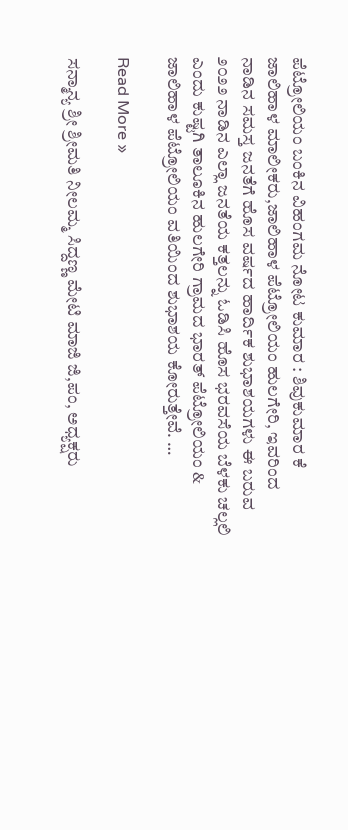ಪೆಟ್ರೋಲಿಯಂ ಬಂಕಿನ ವಿಹಂಗಮ ನೋಟ ಕುಮಾರ : ಶಿವುಕುಮಾರ ಕೆ ಜಾಲಿಹಾಳ ಮಾಲೀಕರು,ಜಾಲಿಹಾಳ ಪೆಟ್ರೋಲಿಯಂ ಹುಲಗೇರಿ, ಇವರಿಂದ ನಾಡಿನ ಸಮಸ್ತ ಜನತೆಗೆ ಹೊಸ ವರ್ಷದ ಹಾರ್ದಿಕ ಶುಭಾಶಯಗಳು ಈ ಬರುವ ೨೦೨೨ ನಾಡಿನ ಎಲ್ಲಾ ಜನತೆಯ ಕತ್ತಲನ್ನು ಓಡಿಸಿ ಹೊಸ ಭರವಸೆಯ ಬೆಳಕು ಚಲ್ಲಲಿ ಎಂದು ಕುಷ್ಟಗಿ ತಾಲೂಕಿನ ಹುಲಗೇರಿ ಗ್ರಾಮದ ಭಾರತ್ ಪೆಟ್ರೋಲಿಯಂ & ಜಾಲಿಹಾಳ ಪೆಟ್ರೋಲಿಯಂ ವತಿಯಿಂದ ಶುಭಾಶಯ ಕೋರುತ್ತೇವೆ. …

Read More »

ಸನ್ಮಾನ್ಯ ಶ್ರೀ ಶ್ರೀಮತಿ ನೀಲಮ್ಮ ಸಿದ್ದಣ್ಣ ಮೇಟಿ ಮಾಜಿ ಜಿ,ಪಂ, ಅಧ್ಯಕ್ಷರು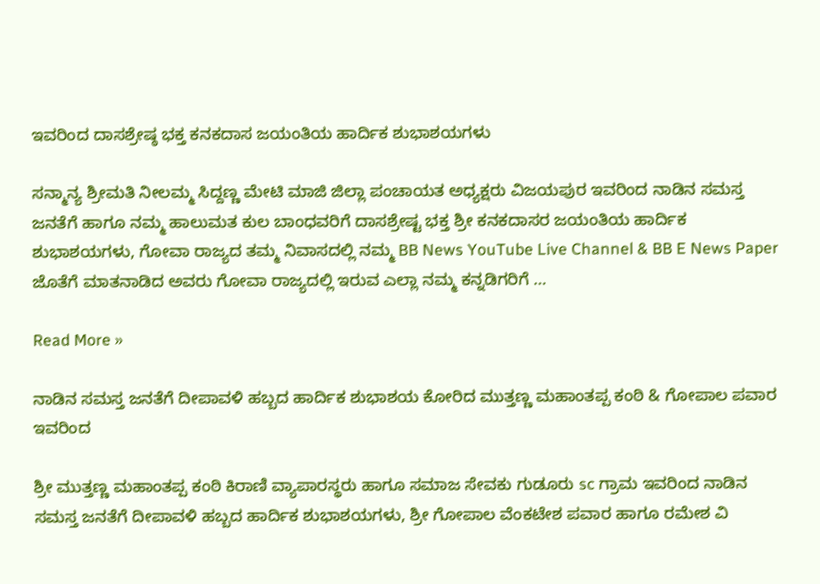ಇವರಿಂದ ದಾಸಶ್ರೇಷ್ಠ ಭಕ್ತ ಕನಕದಾಸ ಜಯಂತಿಯ ಹಾರ್ದಿಕ ಶುಭಾಶಯಗಳು

ಸನ್ಮಾನ್ಯ ಶ್ರೀಮತಿ ನೀಲಮ್ಮ ಸಿದ್ದಣ್ಣ ಮೇಟಿ ಮಾಜಿ ಜಿಲ್ಲಾ ಪಂಚಾಯತ ಅಧ್ಯಕ್ಷರು ವಿಜಯಪುರ ಇವರಿಂದ ನಾಡಿನ ಸಮಸ್ತ ಜನತೆಗೆ ಹಾಗೂ ನಮ್ಮ ಹಾಲುಮತ ಕುಲ ಬಾಂಧವರಿಗೆ ದಾಸಶ್ರೇಷ್ಟ ಭಕ್ತ ಶ್ರೀ ಕನಕದಾಸರ ಜಯಂತಿಯ ಹಾರ್ದಿಕ ಶುಭಾಶಯಗಳು, ಗೋವಾ ರಾಜ್ಯದ ತಮ್ಮ ನಿವಾಸದಲ್ಲಿ ನಮ್ಮ BB News YouTube Live Channel & BB E News Paper ಜೊತೆಗೆ ಮಾತನಾಡಿದ ಅವರು ಗೋವಾ ರಾಜ್ಯದಲ್ಲಿ ಇರುವ ಎಲ್ಲಾ ನಮ್ಮ ಕನ್ನಡಿಗರಿಗೆ …

Read More »

ನಾಡಿನ ಸಮಸ್ತ ಜನತೆಗೆ ದೀಪಾವಳಿ ಹಬ್ಬದ ಹಾರ್ದಿಕ ಶುಭಾಶಯ ಕೋರಿದ ಮುತ್ತಣ್ಣ ಮಹಾಂತಪ್ಪ ಕಂಠಿ & ಗೋಪಾಲ ಪವಾರ ಇವರಿಂದ

ಶ್ರೀ ಮುತ್ತಣ್ಣ ಮಹಾಂತಪ್ಪ ಕಂಠಿ ಕಿರಾಣಿ ವ್ಯಾಪಾರಸ್ಥರು ಹಾಗೂ ಸಮಾಜ ಸೇವಕು ಗುಡೂರು sc ಗ್ರಾಮ ಇವರಿಂದ ನಾಡಿನ ಸಮಸ್ತ ಜನತೆಗೆ ದೀಪಾವಳಿ ಹಬ್ಬದ ಹಾರ್ದಿಕ ಶುಭಾಶಯಗಳು, ಶ್ರೀ ಗೋಪಾಲ ವೆಂಕಟೇಶ ಪವಾರ ಹಾಗೂ ರಮೇಶ ವಿ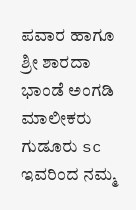ಪವಾರ ಹಾಗೂ ಶ್ರೀ ಶಾರದಾ ಭಾಂಡೆ ಅಂಗಡಿ ಮಾಲೀಕರು ಗುಡೂರು sc ಇವರಿಂದ ನಮ್ಮ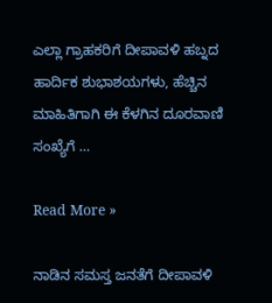ಎಲ್ಲಾ ಗ್ರಾಹಕರಿಗೆ ದೀಪಾವಳಿ ಹಬ್ನದ ಹಾರ್ದಿಕ ಶುಭಾಶಯಗಳು, ಹೆಚ್ಚಿನ ಮಾಹಿತಿಗಾಗಿ ಈ ಕೆಳಗಿನ ದೂರವಾಣಿ ಸಂಖ್ಯೆಗೆ …

Read More »

ನಾಡಿನ ಸಮಸ್ತ ಜನತೆಗೆ ದೀಪಾವಳಿ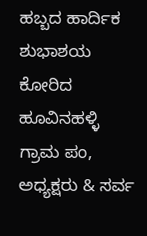ಹಬ್ಬದ ಹಾರ್ದಿಕ ಶುಭಾಶಯ ಕೋರಿದ ಹೂವಿನಹಳ್ಳಿ ಗ್ರಾಮ ಪಂ, ಅಧ್ಯಕ್ಷರು & ಸರ್ವ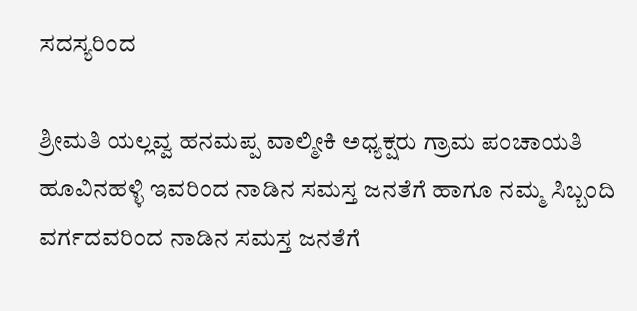ಸದಸ್ಯರಿಂದ

ಶ್ರೀಮತಿ ಯಲ್ಲವ್ವ ಹನಮಪ್ಪ ವಾಲ್ಮೀಕಿ ಅಧ್ಯಕ್ಷರು ಗ್ರಾಮ ಪಂಚಾಯತಿ ಹೂವಿನಹಳ್ಳಿ ಇವರಿಂದ ನಾಡಿನ ಸಮಸ್ತ ಜನತೆಗೆ ಹಾಗೂ ನಮ್ಮ ಸಿಬ್ಬಂದಿ ವರ್ಗದವರಿಂದ ನಾಡಿನ ಸಮಸ್ತ ಜನತೆಗೆ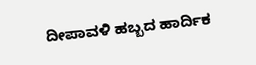ದೀಪಾವಳಿ ಹಬ್ಬದ ಹಾರ್ದಿಕ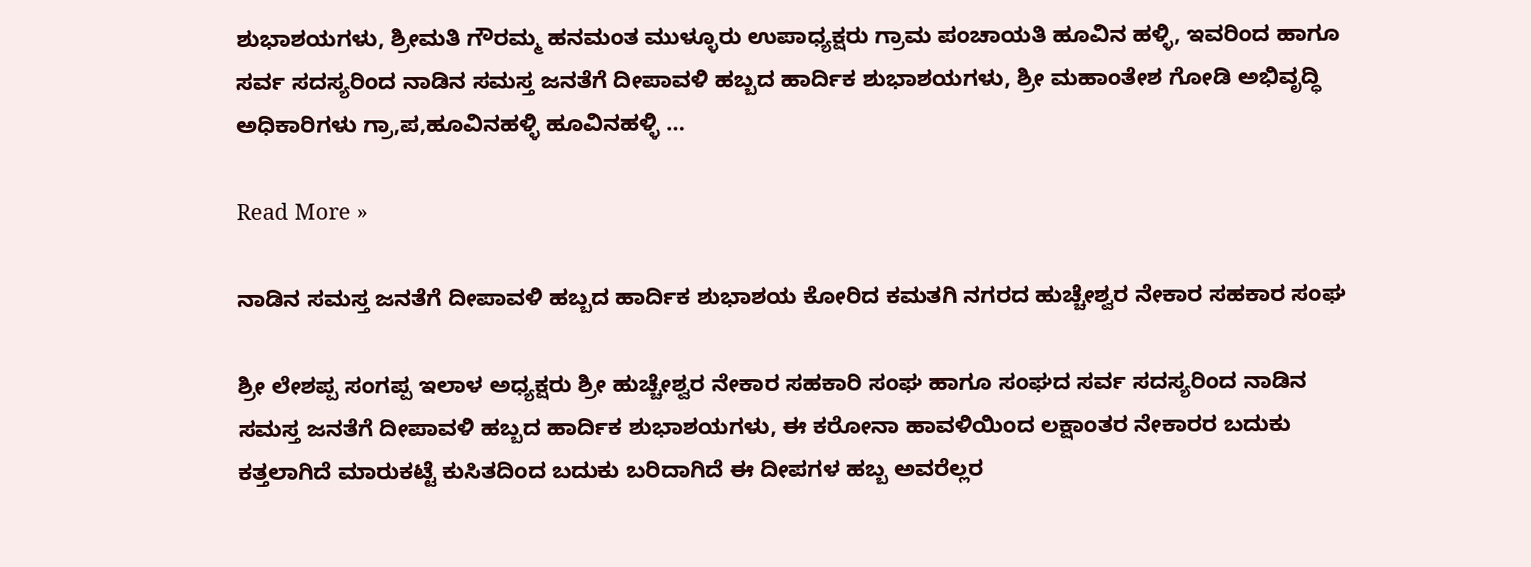ಶುಭಾಶಯಗಳು, ಶ್ರೀಮತಿ ಗೌರಮ್ಮ ಹನಮಂತ ಮುಳ್ಳೂರು ಉಪಾಧ್ಯಕ್ಷರು ಗ್ರಾಮ ಪಂಚಾಯತಿ ಹೂವಿನ ಹಳ್ಳಿ, ಇವರಿಂದ ಹಾಗೂ ಸರ್ವ ಸದಸ್ಯರಿಂದ ನಾಡಿನ ಸಮಸ್ತ ಜನತೆಗೆ ದೀಪಾವಳಿ ಹಬ್ಬದ ಹಾರ್ದಿಕ ಶುಭಾಶಯಗಳು, ಶ್ರೀ ಮಹಾಂತೇಶ ಗೋಡಿ ಅಭಿವೃದ್ಧಿ ಅಧಿಕಾರಿಗಳು ಗ್ರಾ,ಪ,ಹೂವಿನಹಳ್ಳಿ ಹೂವಿನಹಳ್ಳಿ …

Read More »

ನಾಡಿನ ಸಮಸ್ತ ಜನತೆಗೆ ದೀಪಾವಳಿ ಹಬ್ಬದ ಹಾರ್ದಿಕ ಶುಭಾಶಯ ಕೋರಿದ ಕಮತಗಿ ನಗರದ ಹುಚ್ಚೇಶ್ವರ ನೇಕಾರ ಸಹಕಾರ ಸಂಘ

ಶ್ರೀ ಲೇಶಪ್ಪ ಸಂಗಪ್ಪ ಇಲಾಳ ಅಧ್ಯಕ್ಷರು ಶ್ರೀ ಹುಚ್ಚೇಶ್ವರ ನೇಕಾರ ಸಹಕಾರಿ ಸಂಘ ಹಾಗೂ ಸಂಘದ ಸರ್ವ ಸದಸ್ಯರಿಂದ ನಾಡಿನ ಸಮಸ್ತ ಜನತೆಗೆ ದೀಪಾವಳಿ ಹಬ್ಬದ ಹಾರ್ದಿಕ ಶುಭಾಶಯಗಳು, ಈ ಕರೋನಾ ಹಾವಳಿಯಿಂದ ಲಕ್ಷಾಂತರ ನೇಕಾರರ ಬದುಕು ಕತ್ತಲಾಗಿದೆ ಮಾರುಕಟ್ಟೆ ಕುಸಿತದಿಂದ ಬದುಕು ಬರಿದಾಗಿದೆ ಈ ದೀಪಗಳ ಹಬ್ಬ ಅವರೆಲ್ಲರ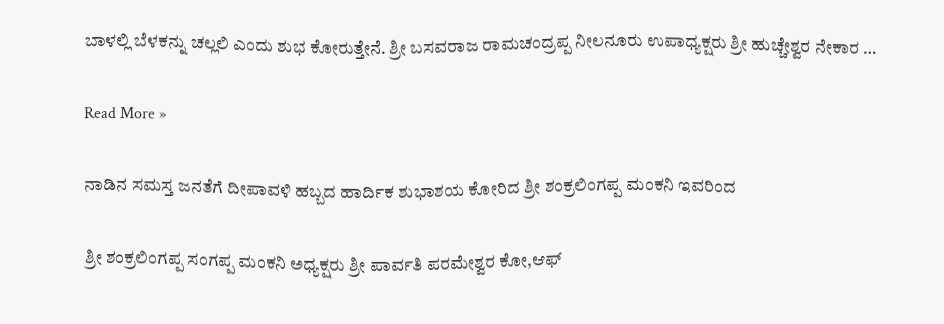ಬಾಳಲ್ಲಿ ಬೆಳಕನ್ನು ಚಲ್ಲಲಿ ಎಂದು ಶುಭ ಕೋರುತ್ತೇನೆ. ಶ್ರೀ ಬಸವರಾಜ ರಾಮಚಂದ್ರಪ್ಪ ನೀಲನೂರು ಉಪಾಧ್ಯಕ್ಷರು ಶ್ರೀ ಹುಚ್ಚೇಶ್ವರ ನೇಕಾರ …

Read More »

ನಾಡಿನ‌ ಸಮಸ್ತ ಜನತೆಗೆ ದೀಪಾವಳಿ ಹಬ್ಬದ ಹಾರ್ದಿಕ ಶುಭಾಶಯ ಕೋರಿದ ಶ್ರೀ ಶಂಕ್ರಲಿಂಗಪ್ಪ ಮಂಕನಿ ಇವರಿಂದ

ಶ್ರೀ ಶಂಕ್ರಲಿಂಗಪ್ಪ ಸಂಗಪ್ಪ ಮಂಕನಿ ಅಧ್ಯಕ್ಷರು ಶ್ರೀ ಪಾರ್ವತಿ ಪರಮೇಶ್ವರ ಕೋ,ಆಫ್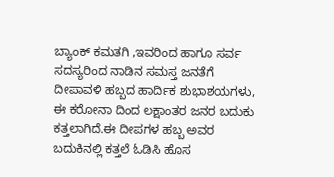ಬ್ಯಾಂಕ್ ಕಮತಗಿ ,ಇವರಿಂದ ಹಾಗೂ ಸರ್ವ ಸದಸ್ಯರಿಂದ ನಾಡಿನ ಸಮಸ್ತ ಜನತೆಗೆ ದೀಪಾವಳಿ ಹಬ್ಬದ ಹಾರ್ದಿಕ ಶುಭಾಶಯಗಳು, ಈ ಕರೋನಾ ದಿಂದ ಲಕ್ಷಾಂತರ ಜನರ ಬದುಕು ಕತ್ತಲಾಗಿದೆ.ಈ ದೀಪಗಳ ಹಬ್ಬ ಅವರ ಬದುಕಿನಲ್ಲಿ ಕತ್ತಲೆ ಓಡಿಸಿ ಹೊಸ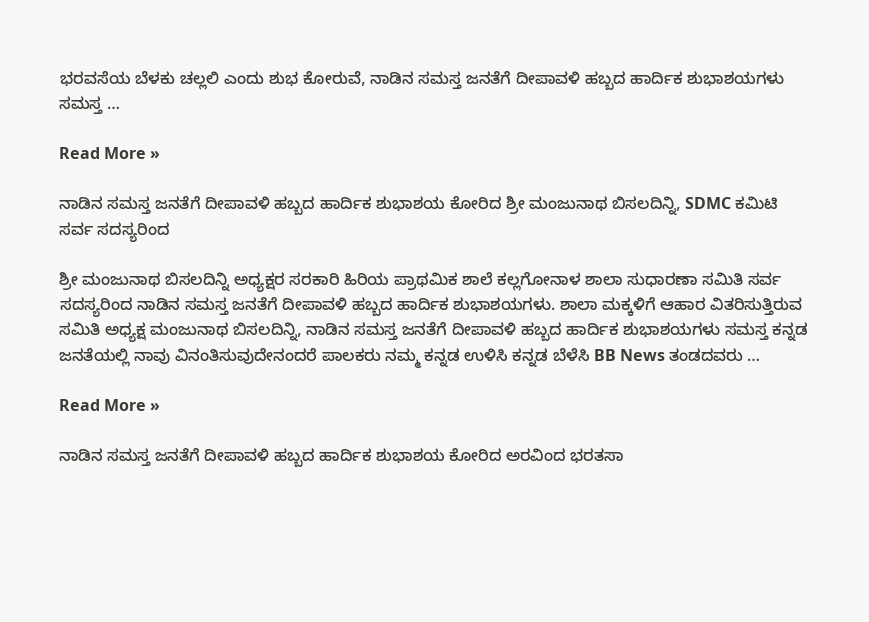ಭರವಸೆಯ ಬೆಳಕು ಚಲ್ಲಲಿ ಎಂದು ಶುಭ ಕೋರುವೆ, ನಾಡಿನ ಸಮಸ್ತ ಜನತೆಗೆ ದೀಪಾವಳಿ ಹಬ್ಬದ ಹಾರ್ದಿಕ ಶುಭಾಶಯಗಳು ಸಮಸ್ತ …

Read More »

ನಾಡಿನ ಸಮಸ್ತ ಜನತೆಗೆ ದೀಪಾವಳಿ ಹಬ್ಬದ ಹಾರ್ದಿಕ ಶುಭಾಶಯ ಕೋರಿದ ಶ್ರೀ ಮಂಜುನಾಥ ಬಿಸಲದಿನ್ನಿ, SDMC ಕಮಿಟಿ ಸರ್ವ ಸದಸ್ಯರಿಂದ

ಶ್ರೀ ಮಂಜುನಾಥ ಬಿಸಲದಿನ್ನಿ ಅಧ್ಯಕ್ಷರ ಸರಕಾರಿ ಹಿರಿಯ ಪ್ರಾಥಮಿಕ ಶಾಲೆ ಕಲ್ಲಗೋನಾಳ ಶಾಲಾ ಸುಧಾರಣಾ ಸಮಿತಿ ಸರ್ವ ಸದಸ್ಯರಿಂದ ನಾಡಿನ ಸಮಸ್ತ ಜನತೆಗೆ ದೀಪಾವಳಿ ಹಬ್ಬದ ಹಾರ್ದಿಕ ಶುಭಾಶಯಗಳು. ಶಾಲಾ ಮಕ್ಕಳಿಗೆ ಆಹಾರ ವಿತರಿಸುತ್ತಿರುವ ಸಮಿತಿ ಅಧ್ಯಕ್ಷ ಮಂಜುನಾಥ ಬಿಸಲದಿನ್ನಿ, ನಾಡಿನ ಸಮಸ್ತ ಜನತೆಗೆ ದೀಪಾವಳಿ ಹಬ್ಬದ ಹಾರ್ದಿಕ ಶುಭಾಶಯಗಳು ಸಮಸ್ತ ಕನ್ನಡ ಜನತೆಯಲ್ಲಿ ನಾವು ವಿನಂತಿಸುವುದೇನಂದರೆ ಪಾಲಕರು ನಮ್ಮ ಕನ್ನಡ ಉಳಿಸಿ ಕನ್ನಡ ಬೆಳೆಸಿ BB News ತಂಡದವರು …

Read More »

ನಾಡಿನ ಸಮಸ್ತ ಜನತೆಗೆ ದೀಪಾವಳಿ ಹಬ್ಬದ ಹಾರ್ದಿಕ ಶುಭಾಶಯ ಕೋರಿದ ಅರವಿಂದ ಭರತಸಾ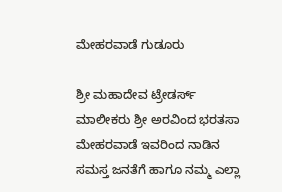ಮೇಹರವಾಡೆ ಗುಡೂರು

ಶ್ರೀ ಮಹಾದೇವ ಟ್ರೇಡರ್ಸ್ ಮಾಲೀಕರು ಶ್ರೀ ಅರವಿಂದ ಭರತಸಾ ಮೇಹರವಾಡೆ ಇವರಿಂದ ನಾಡಿನ ಸಮಸ್ತ ಜನತೆಗೆ ಹಾಗೂ ನಮ್ಮ ಎಲ್ಲಾ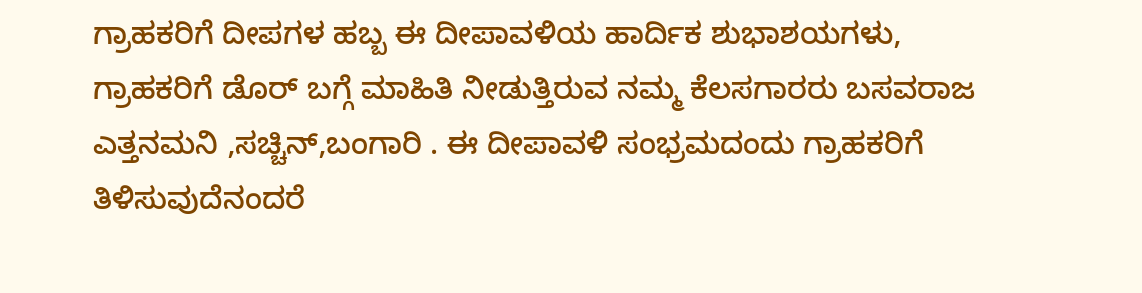ಗ್ರಾಹಕರಿಗೆ ದೀಪಗಳ ಹಬ್ಬ ಈ ದೀಪಾವಳಿಯ ಹಾರ್ದಿಕ ಶುಭಾಶಯಗಳು, ಗ್ರಾಹಕರಿಗೆ ಡೊರ್ ಬಗ್ಗೆ ಮಾಹಿತಿ ನೀಡುತ್ತಿರುವ ನಮ್ಮ ಕೆಲಸಗಾರರು ಬಸವರಾಜ ಎತ್ತನಮನಿ ,ಸಚ್ಚಿನ್,ಬಂಗಾರಿ . ಈ ದೀಪಾವಳಿ ಸಂಭ್ರಮದಂದು ಗ್ರಾಹಕರಿಗೆ ತಿಳಿಸುವುದೆನಂದರೆ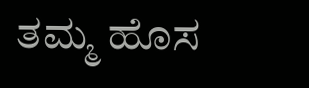ತಮ್ಮ ಹೊಸ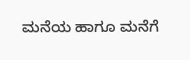ಮನೆಯ ಹಾಗೂ ಮನೆಗೆ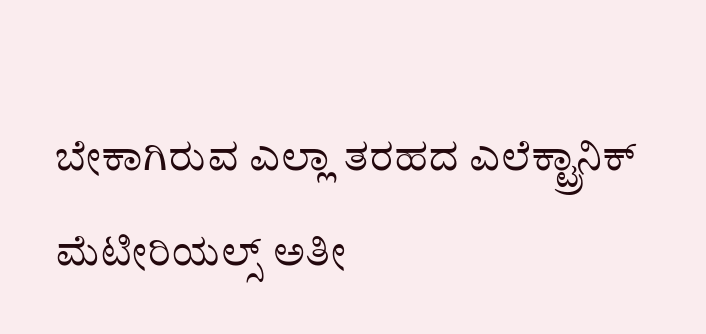ಬೇಕಾಗಿರುವ ಎಲ್ಲಾ ತರಹದ ಎಲೆಕ್ಟ್ರಾನಿಕ್ ಮೆಟೀರಿಯಲ್ಸ್ ಅತೀ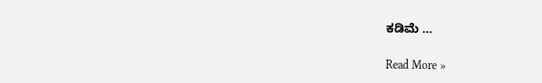ಕಡಿಮೆ …

Read More »